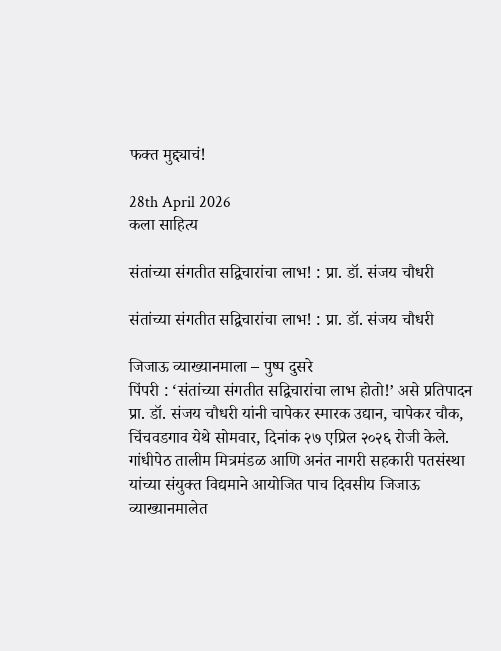फक्त मुद्द्याचं!

28th April 2026
कला साहित्य

संतांच्या संगतीत सद्विचारांचा लाभ! : प्रा. डॉ. संजय चौधरी

संतांच्या संगतीत सद्विचारांचा लाभ! : प्रा. डॉ. संजय चौधरी

जिजाऊ व्याख्यानमाला – पुष्प दुसरे
पिंपरी : ‘संतांच्या संगतीत सद्विचारांचा लाभ होतो!’ असे प्रतिपादन प्रा. डॉ. संजय चौधरी यांनी चापेकर स्मारक उद्यान, चापेकर चौक, चिंचवडगाव येथे सोमवार, दिनांक २७ एप्रिल २०२६ रोजी केले. गांधीपेठ तालीम मित्रमंडळ आणि अनंत नागरी सहकारी पतसंस्था यांच्या संयुक्त विद्यमाने आयोजित पाच दिवसीय जिजाऊ व्याख्यानमालेत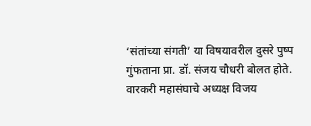‘संतांच्या संगती’ या विषयावरील दुसरे पुष्प गुंफताना प्रा. डॉ. संजय चौधरी बोलत होते. वारकरी महासंघाचे अध्यक्ष विजय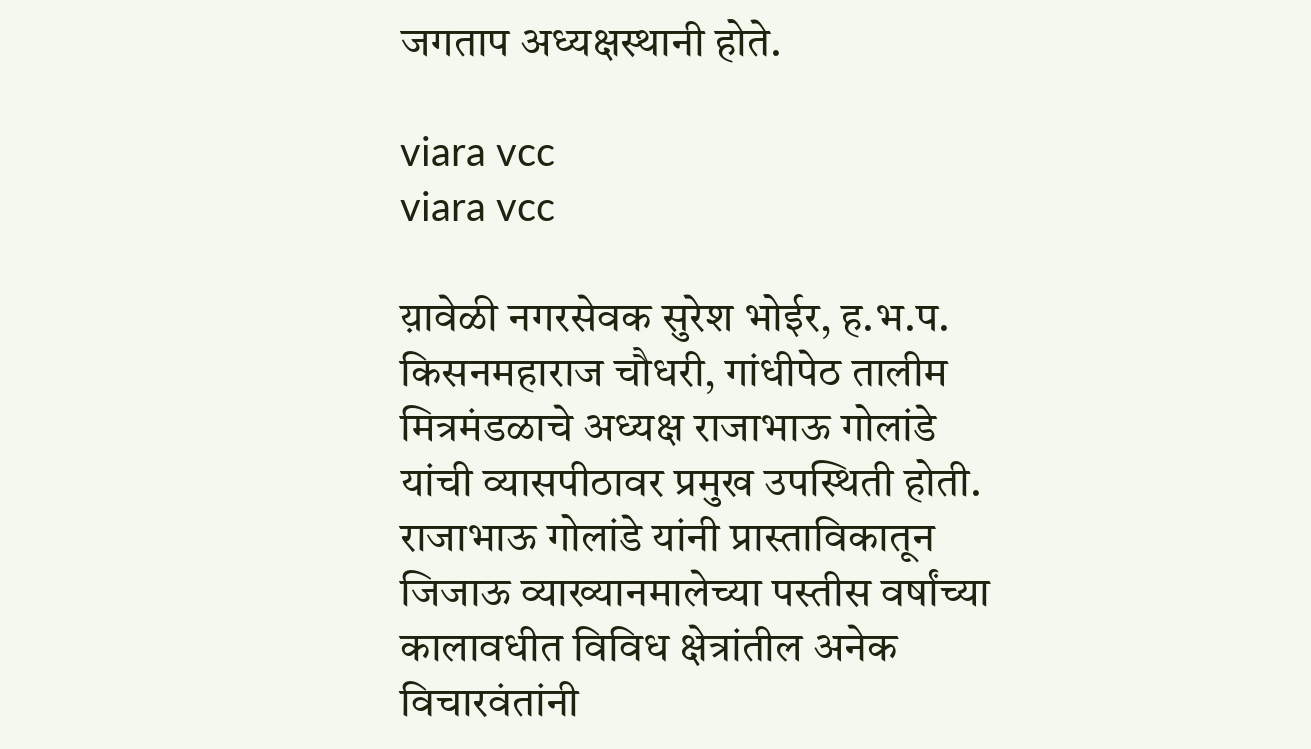जगताप अध्यक्षस्थानी होते.

viara vcc
viara vcc

य़ावेळी नगरसेवक सुरेश भोईर, ह.भ.प. किसनमहाराज चौधरी, गांधीपेठ तालीम मित्रमंडळाचे अध्यक्ष राजाभाऊ गोलांडे यांची व्यासपीठावर प्रमुख उपस्थिती होती.
राजाभाऊ गोलांडे यांनी प्रास्ताविकातून जिजाऊ व्याख्यानमालेच्या पस्तीस वर्षांच्या कालावधीत विविध क्षेत्रांतील अनेक विचारवंतांनी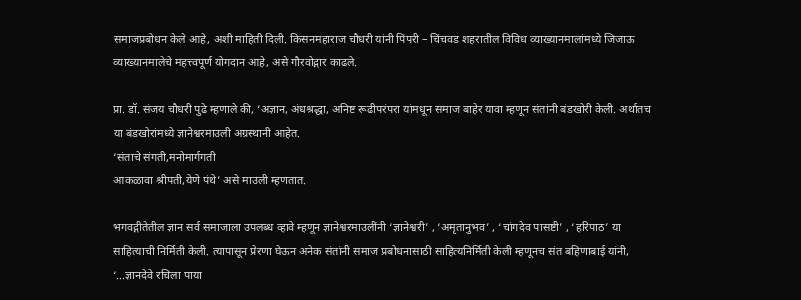समाजप्रबोधन केले आहे, अशी माहिती दिली. किसनमहाराज चौधरी यांनी पिंपरी – चिंचवड शहरातील विविध व्याख्यानमालांमध्ये जिजाऊ व्याख्यानमालेचे महत्त्वपूर्ण योगदान आहे, असे गौरवोद्गार काढले.

प्रा. डॉ. संजय चौधरी पुढे म्हणाले की, ‘अज्ञान, अंधश्रद्धा, अनिष्ट रूढीपरंपरा यांमधून समाज बाहेर यावा म्हणून संतांनी बंडखोरी केली. अर्थातच या बंडखोरांमध्ये ज्ञानेश्वरमाउली अग्रस्थानी आहेत.
‘संताचे संगती,मनोमार्गगती
आकळावा श्रीपती,येणे पंथे’ असे माउली म्हणतात.

भगवद्गीतेतील ज्ञान सर्व समाजाला उपलब्ध व्हावे म्हणून ज्ञानेश्वरमाउलींनी ‘ज्ञानेश्वरी’ , ‘अमृतानुभव’ , ‘चांगदेव पासष्टी’ , ‘हरिपाठ’ या साहित्याची निर्मिती केली. त्यापासून प्रेरणा घेऊन अनेक संतांनी समाज प्रबोधनासाठी साहित्यनिर्मिती केली म्हणूनच संत बहिणाबाई यांनी, ‘…ज्ञानदेवे रचिला पाया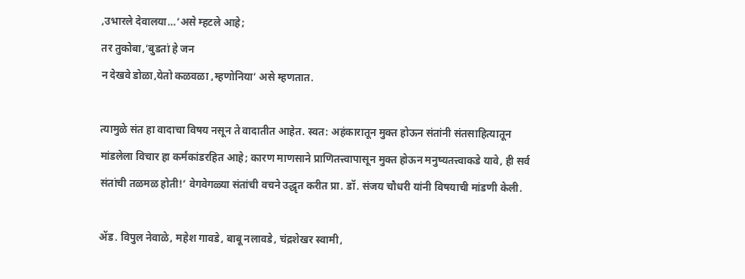,उभारले देवालया…’असे म्हटले आहे;
तर तुकोबा,’बुडतां हे जन
न देखवे डोळा,येतो कळवळा ,म्हणोनिया’ असे म्हणतात.

त्यामुळे संत हा वादाचा विषय नसून ते वादातीत आहेत. स्वत: अहंकारातून मुक्त होऊन संतांनी संतसाहित्यातून मांडलेला विचार हा कर्मकांडरहित आहे; कारण माणसाने प्राणितत्त्वापासून मुक्त होऊन मनुष्यतत्त्वाकडे यावे, ही सर्व संतांची तळमळ होती!’ वेगवेगळ्या संतांची वचने उद्धृत करीत प्रा. डॉ. संजय चौधरी यांनी विषयाची मांडणी केली.

ॲड. विपुल नेवाळे, महेश गावडे, बाबू नलावडे, चंद्रशेखर स्वामी,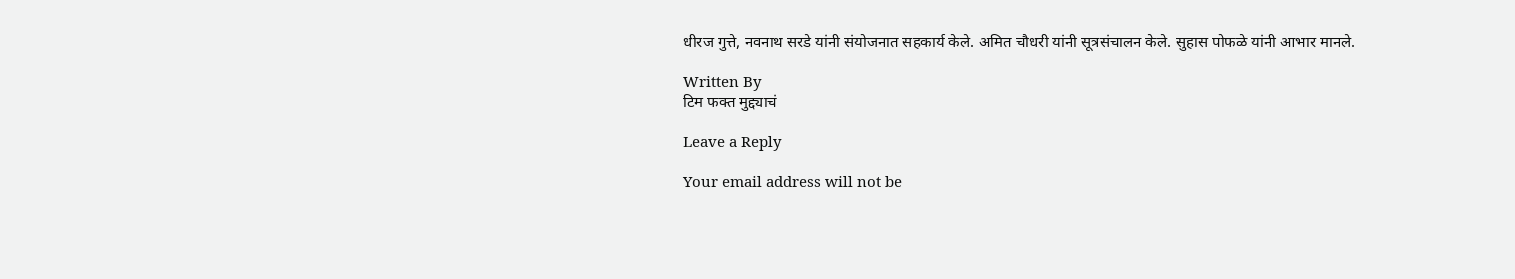धीरज गुत्ते, नवनाथ सरडे यांनी संयोजनात सहकार्य केले. अमित चौधरी यांनी सूत्रसंचालन केले. सुहास पोफळे यांनी आभार मानले.

Written By
टिम फक्त मुद्द्याचं

Leave a Reply

Your email address will not be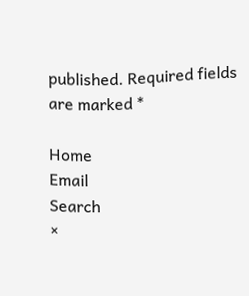published. Required fields are marked *

Home
Email
Search
×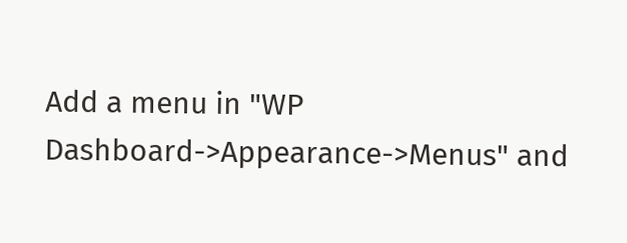Add a menu in "WP Dashboard->Appearance->Menus" and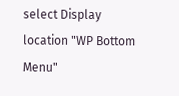select Display location "WP Bottom Menu"